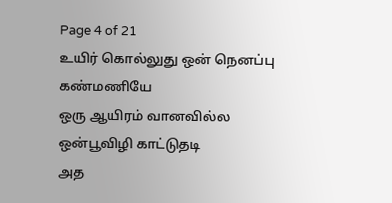Page 4 of 21
உயிர் கொல்லுது ஒன் நெனப்பு
கண்மணியே
ஒரு ஆயிரம் வானவில்ல
ஒன்பூவிழி காட்டுதடி
அத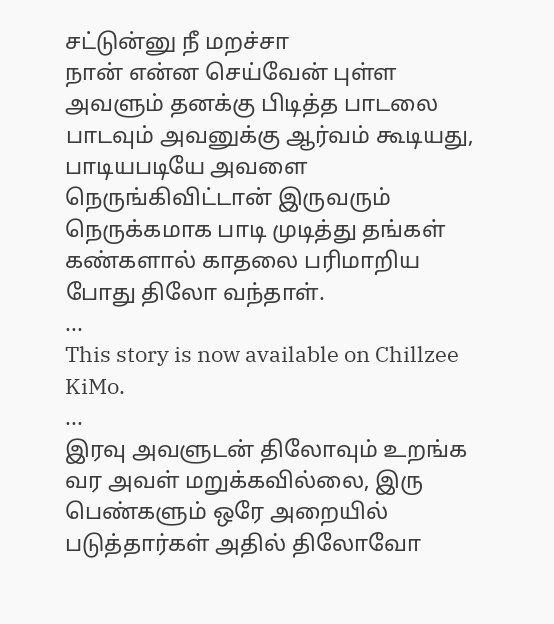சட்டுன்னு நீ மறச்சா
நான் என்ன செய்வேன் புள்ள
அவளும் தனக்கு பிடித்த பாடலை பாடவும் அவனுக்கு ஆர்வம் கூடியது, பாடியபடியே அவளை நெருங்கிவிட்டான் இருவரும் நெருக்கமாக பாடி முடித்து தங்கள் கண்களால் காதலை பரிமாறிய போது திலோ வந்தாள்.
...
This story is now available on Chillzee KiMo.
...
இரவு அவளுடன் திலோவும் உறங்க வர அவள் மறுக்கவில்லை, இரு பெண்களும் ஒரே அறையில் படுத்தார்கள் அதில் திலோவோ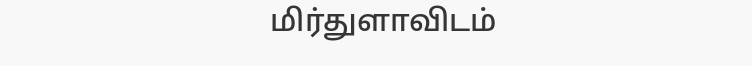மிர்துளாவிடம்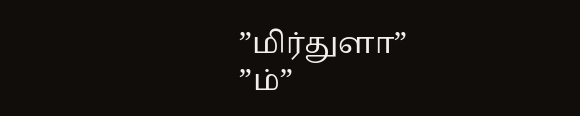”மிர்துளா”
”ம்”